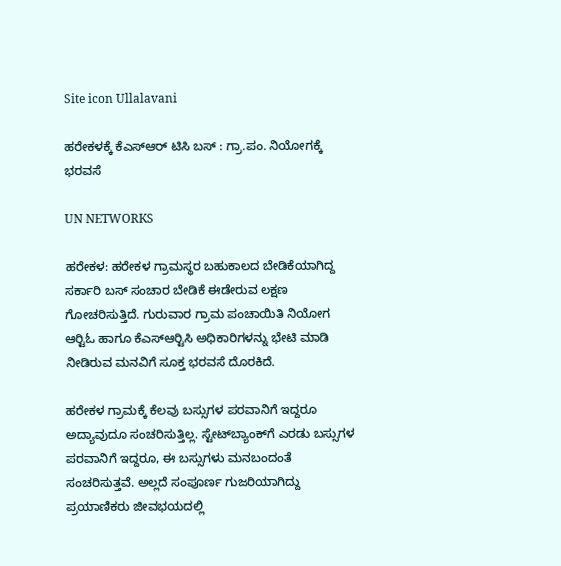Site icon Ullalavani

ಹರೇಕಳಕ್ಕೆ ಕೆಎಸ್‍ಆರ್ ಟಿಸಿ ಬಸ್ : ಗ್ರಾ.ಪಂ. ನಿಯೋಗಕ್ಕೆ ಭರವಸೆ

UN NETWORKS

ಹರೇಕಳ: ಹರೇಕಳ ಗ್ರಾಮಸ್ಥರ ಬಹುಕಾಲದ ಬೇಡಿಕೆಯಾಗಿದ್ದ ಸರ್ಕಾರಿ ಬಸ್ ಸಂಚಾರ ಬೇಡಿಕೆ ಈಡೇರುವ ಲಕ್ಷಣ ಗೋಚರಿಸುತ್ತಿದೆ. ಗುರುವಾರ ಗ್ರಾಮ ಪಂಚಾಯಿತಿ ನಿಯೋಗ ಆರ್‍ಟಿಓ ಹಾಗೂ ಕೆಎಸ್‍ಆರ್‍ಟಿಸಿ ಅಧಿಕಾರಿಗಳನ್ನು ಭೇಟಿ ಮಾಡಿ ನೀಡಿರುವ ಮನವಿಗೆ ಸೂಕ್ತ ಭರವಸೆ ದೊರಕಿದೆ.

ಹರೇಕಳ ಗ್ರಾಮಕ್ಕೆ ಕೆಲವು ಬಸ್ಸುಗಳ ಪರವಾನಿಗೆ ಇದ್ದರೂ ಅದ್ಯಾವುದೂ ಸಂಚರಿಸುತ್ತಿಲ್ಲ. ಸ್ಟೇಟ್‍ಬ್ಯಾಂಕ್‍ಗೆ ಎರಡು ಬಸ್ಸುಗಳ ಪರವಾನಿಗೆ ಇದ್ದರೂ, ಈ ಬಸ್ಸುಗಳು ಮನಬಂದಂತೆ ಸಂಚರಿಸುತ್ತವೆ. ಅಲ್ಲದೆ ಸಂಪೂರ್ಣ ಗುಜರಿಯಾಗಿದ್ದು ಪ್ರಯಾಣಿಕರು ಜೀವಭಯದಲ್ಲಿ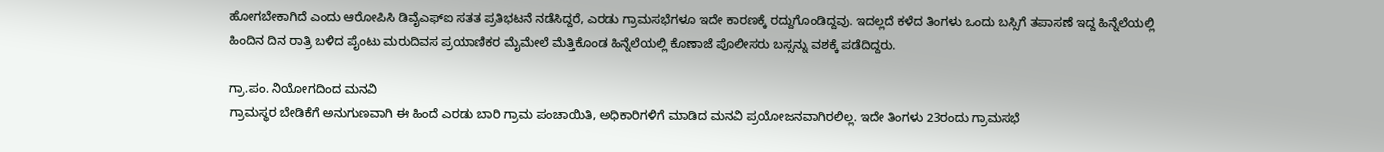ಹೋಗಬೇಕಾಗಿದೆ ಎಂದು ಆರೋಪಿಸಿ ಡಿವೈಎಫ್‍ಐ ಸತತ ಪ್ರತಿಭಟನೆ ನಡೆಸಿದ್ದರೆ, ಎರಡು ಗ್ರಾಮಸಭೆಗಳೂ ಇದೇ ಕಾರಣಕ್ಕೆ ರದ್ದುಗೊಂಡಿದ್ದವು. ಇದಲ್ಲದೆ ಕಳೆದ ತಿಂಗಳು ಒಂದು ಬಸ್ಸಿಗೆ ತಪಾಸಣೆ ಇದ್ದ ಹಿನ್ನೆಲೆಯಲ್ಲಿ ಹಿಂದಿನ ದಿನ ರಾತ್ರಿ ಬಳಿದ ಪೈಂಟು ಮರುದಿವಸ ಪ್ರಯಾಣಿಕರ ಮೈಮೇಲೆ ಮೆತ್ತಿಕೊಂಡ ಹಿನ್ನೆಲೆಯಲ್ಲಿ ಕೊಣಾಜೆ ಪೊಲೀಸರು ಬಸ್ಸನ್ನು ವಶಕ್ಕೆ ಪಡೆದಿದ್ದರು.

ಗ್ರಾ.ಪಂ. ನಿಯೋಗದಿಂದ ಮನವಿ
ಗ್ರಾಮಸ್ಥರ ಬೇಡಿಕೆಗೆ ಅನುಗುಣವಾಗಿ ಈ ಹಿಂದೆ ಎರಡು ಬಾರಿ ಗ್ರಾಮ ಪಂಚಾಯಿತಿ, ಅಧಿಕಾರಿಗಳಿಗೆ ಮಾಡಿದ ಮನವಿ ಪ್ರಯೋಜನವಾಗಿರಲಿಲ್ಲ. ಇದೇ ತಿಂಗಳು 23ರಂದು ಗ್ರಾಮಸಭೆ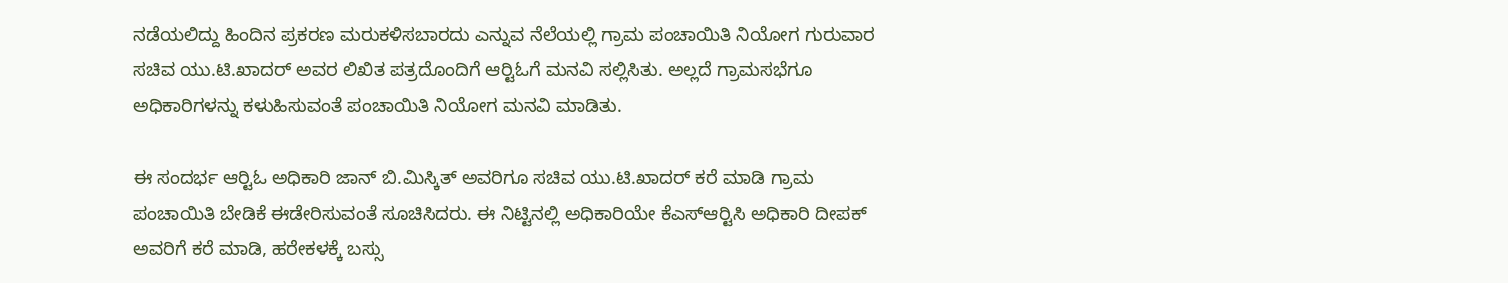ನಡೆಯಲಿದ್ದು ಹಿಂದಿನ ಪ್ರಕರಣ ಮರುಕಳಿಸಬಾರದು ಎನ್ನುವ ನೆಲೆಯಲ್ಲಿ ಗ್ರಾಮ ಪಂಚಾಯಿತಿ ನಿಯೋಗ ಗುರುವಾರ ಸಚಿವ ಯು.ಟಿ.ಖಾದರ್ ಅವರ ಲಿಖಿತ ಪತ್ರದೊಂದಿಗೆ ಆರ್‍ಟಿಓಗೆ ಮನವಿ ಸಲ್ಲಿಸಿತು. ಅಲ್ಲದೆ ಗ್ರಾಮಸಭೆಗೂ ಅಧಿಕಾರಿಗಳನ್ನು ಕಳುಹಿಸುವಂತೆ ಪಂಚಾಯಿತಿ ನಿಯೋಗ ಮನವಿ ಮಾಡಿತು.

ಈ ಸಂದರ್ಭ ಆರ್‍ಟಿಓ ಅಧಿಕಾರಿ ಜಾನ್ ಬಿ.ಮಿಸ್ಕಿತ್ ಅವರಿಗೂ ಸಚಿವ ಯು.ಟಿ.ಖಾದರ್ ಕರೆ ಮಾಡಿ ಗ್ರಾಮ ಪಂಚಾಯಿತಿ ಬೇಡಿಕೆ ಈಡೇರಿಸುವಂತೆ ಸೂಚಿಸಿದರು. ಈ ನಿಟ್ಟಿನಲ್ಲಿ ಅಧಿಕಾರಿಯೇ ಕೆಎಸ್‍ಆರ್‍ಟಿಸಿ ಅಧಿಕಾರಿ ದೀಪಕ್ ಅವರಿಗೆ ಕರೆ ಮಾಡಿ, ಹರೇಕಳಕ್ಕೆ ಬಸ್ಸು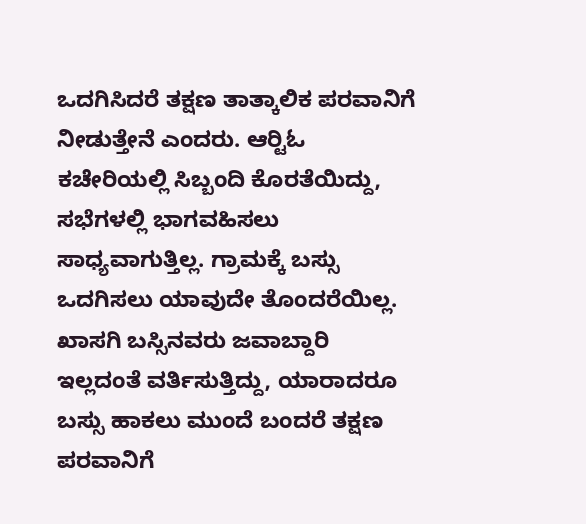ಒದಗಿಸಿದರೆ ತಕ್ಷಣ ತಾತ್ಕಾಲಿಕ ಪರವಾನಿಗೆ ನೀಡುತ್ತೇನೆ ಎಂದರು. ಆರ್‍ಟಿಓ ಕಚೇರಿಯಲ್ಲಿ ಸಿಬ್ಬಂದಿ ಕೊರತೆಯಿದ್ದು, ಸಭೆಗಳಲ್ಲಿ ಭಾಗವಹಿಸಲು ಸಾಧ್ಯವಾಗುತ್ತಿಲ್ಲ. ಗ್ರಾಮಕ್ಕೆ ಬಸ್ಸು ಒದಗಿಸಲು ಯಾವುದೇ ತೊಂದರೆಯಿಲ್ಲ. ಖಾಸಗಿ ಬಸ್ಸಿನವರು ಜವಾಬ್ದಾರಿ ಇಲ್ಲದಂತೆ ವರ್ತಿಸುತ್ತಿದ್ದು, ಯಾರಾದರೂ ಬಸ್ಸು ಹಾಕಲು ಮುಂದೆ ಬಂದರೆ ತಕ್ಷಣ ಪರವಾನಿಗೆ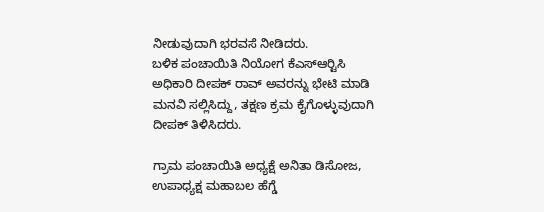ನೀಡುವುದಾಗಿ ಭರವಸೆ ನೀಡಿದರು.
ಬಳಿಕ ಪಂಚಾಯಿತಿ ನಿಯೋಗ ಕೆಎಸ್‍ಆರ್‍ಟಿಸಿ ಅಧಿಕಾರಿ ದೀಪಕ್ ರಾವ್ ಅವರನ್ನು ಭೇಟಿ ಮಾಡಿ ಮನವಿ ಸಲ್ಲಿಸಿದ್ದು, ತಕ್ಷಣ ಕ್ರಮ ಕೈಗೊಳ್ಳುವುದಾಗಿ ದೀಪಕ್ ತಿಳಿಸಿದರು.

ಗ್ರಾಮ ಪಂಚಾಯಿತಿ ಅಧ್ಯಕ್ಷೆ ಅನಿತಾ ಡಿಸೋಜ, ಉಪಾಧ್ಯಕ್ಷ ಮಹಾಬಲ ಹೆಗ್ಡೆ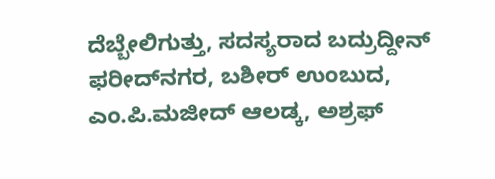ದೆಬ್ಬೇಲಿಗುತ್ತು, ಸದಸ್ಯರಾದ ಬದ್ರುದ್ದೀನ್ ಫರೀದ್‍ನಗರ, ಬಶೀರ್ ಉಂಬುದ, ಎಂ.ಪಿ.ಮಜೀದ್ ಆಲಡ್ಕ, ಅಶ್ರಫ್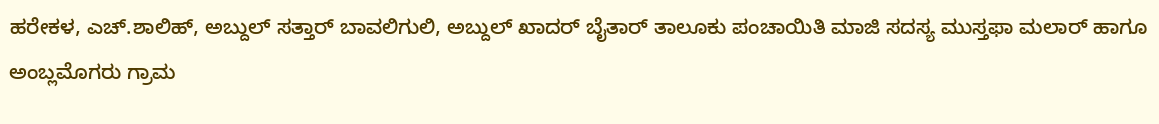ಹರೇಕಳ, ಎಚ್.ಶಾಲಿಹ್, ಅಬ್ದುಲ್ ಸತ್ತಾರ್ ಬಾವಲಿಗುಲಿ, ಅಬ್ದುಲ್ ಖಾದರ್ ಬೈತಾರ್ ತಾಲೂಕು ಪಂಚಾಯಿತಿ ಮಾಜಿ ಸದಸ್ಯ ಮುಸ್ತಫಾ ಮಲಾರ್ ಹಾಗೂ ಅಂಬ್ಲಮೊಗರು ಗ್ರಾಮ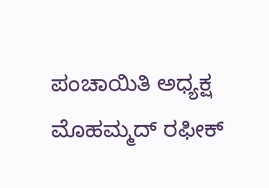ಪಂಚಾಯಿತಿ ಅಧ್ಯಕ್ಷ ಮೊಹಮ್ಮದ್ ರಫೀಕ್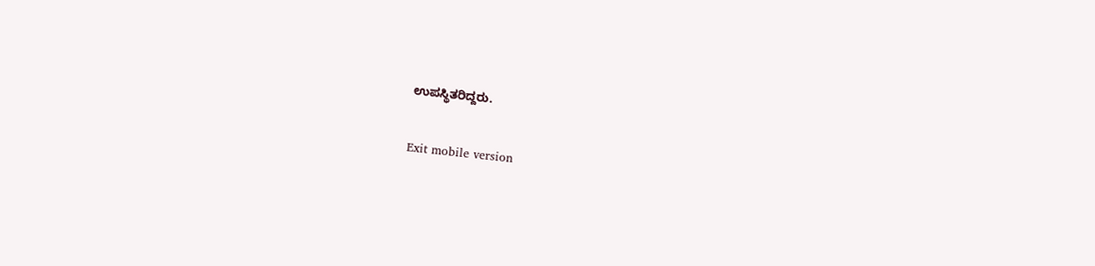ಉಪಸ್ಥಿತರಿದ್ದರು.

Exit mobile version